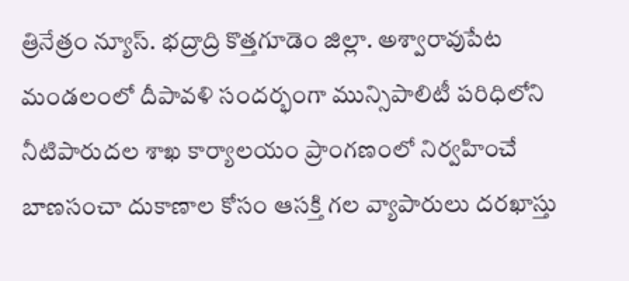త్రినేత్రం న్యూస్. భద్రాద్రి కొత్తగూడెం జిల్లా. అశ్వారావుపేట మండలంలో దీపావళి సందర్భంగా మున్సిపాలిటీ పరిధిలోని నీటిపారుదల శాఖ కార్యాలయం ప్రాంగణంలో నిర్వహించే బాణసంచా దుకాణాల కోసం ఆసక్తి గల వ్యాపారులు దరఖాస్తు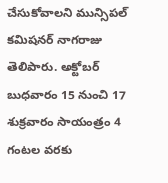చేసుకోవాలని మున్సిపల్ కమిషనర్ నాగరాజు తెలిపారు. అక్టోబర్ బుధవారం 15 నుంచి 17 శుక్రవారం సాయంత్రం 4 గంటల వరకు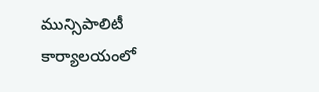మున్సిపాలిటీ కార్యాలయంలో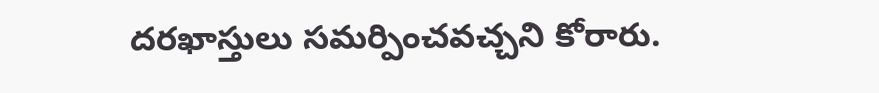దరఖాస్తులు సమర్పించవచ్చని కోరారు.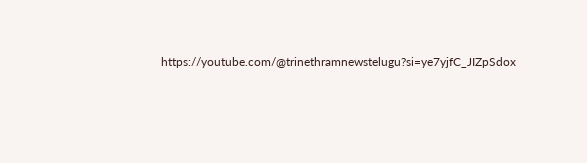https://youtube.com/@trinethramnewstelugu?si=ye7yjfC_JIZpSdox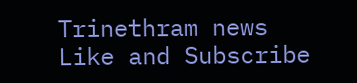Trinethram news
Like and Subscribe